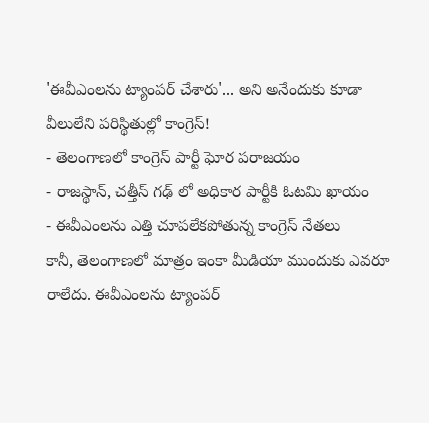'ఈవీఎంలను ట్యాంపర్ చేశారు'... అని అనేందుకు కూడా వీలులేని పరిస్థితుల్లో కాంగ్రెస్!
- తెలంగాణలో కాంగ్రెస్ పార్టీ ఘోర పరాజయం
- రాజస్థాన్, చత్తీస్ గఢ్ లో అధికార పార్టీకి ఓటమి ఖాయం
- ఈవీఎంలను ఎత్తి చూపలేకపోతున్న కాంగ్రెస్ నేతలు
కానీ, తెలంగాణలో మాత్రం ఇంకా మీడియా ముందుకు ఎవరూ రాలేదు. ఈవీఎంలను ట్యాంపర్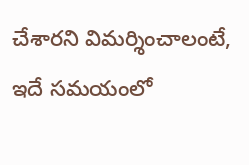చేశారని విమర్శించాలంటే, ఇదే సమయంలో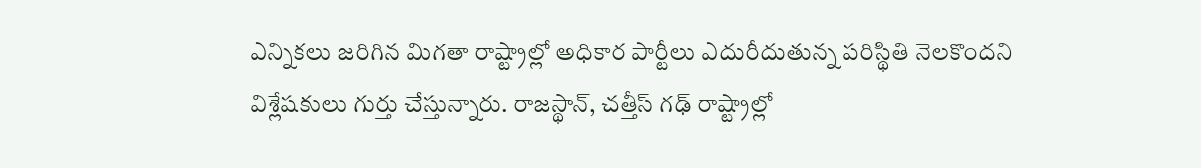ఎన్నికలు జరిగిన మిగతా రాష్ట్రాల్లో అధికార పార్టీలు ఎదురీదుతున్న పరిస్థితి నెలకొందని విశ్లేషకులు గుర్తు చేస్తున్నారు. రాజస్థాన్, చత్తీస్ గఢ్ రాష్ట్రాల్లో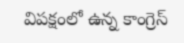విపక్షంలో ఉన్న కాంగ్రెస్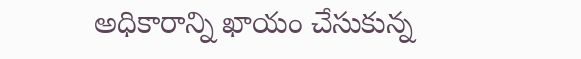అధికారాన్ని ఖాయం చేసుకున్న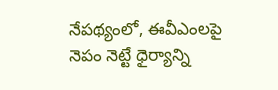నేపథ్యంలో, ఈవీఎంలపై నెపం నెట్టే ధైర్యాన్ని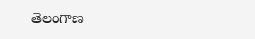తెలంగాణ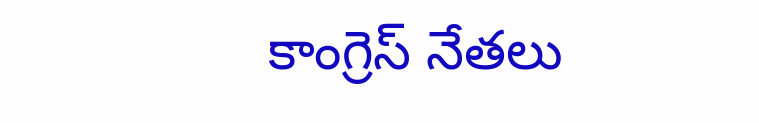కాంగ్రెస్ నేతలు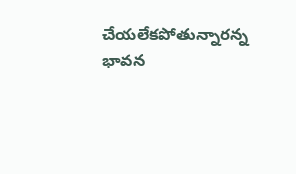చేయలేకపోతున్నారన్న భావన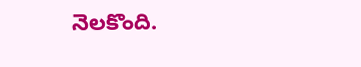నెలకొంది.